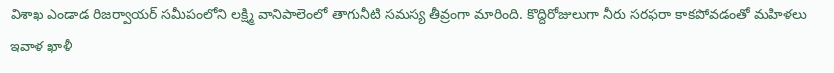విశాఖ ఎండాడ రిజర్వాయర్ సమీపంలోని లక్ష్మి వానిపాలెంలో తాగునీటి సమస్య తీవ్రంగా మారింది. కొద్దిరోజులుగా నీరు సరఫరా కాకపోవడంతో మహిళలు ఇవాళ ఖాళీ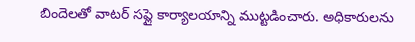బిందెలతో వాటర్ సప్లై కార్యాలయాన్ని ముట్టడించారు. అధికారులను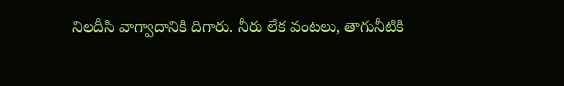నిలదీసి వాగ్వాదానికి దిగారు. నీరు లేక వంటలు, తాగునీటికి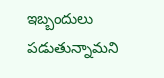ఇబ్బందులు పడుతున్నామని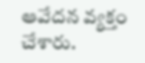ఆవేదన వ్యక్తం చేశారు.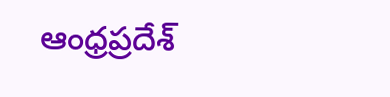ఆంధ్రప్రదేశ్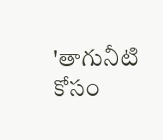'తాగునీటి కోసం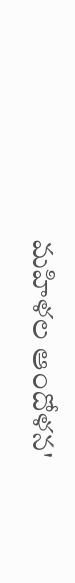మహిళల ఆందోళన'